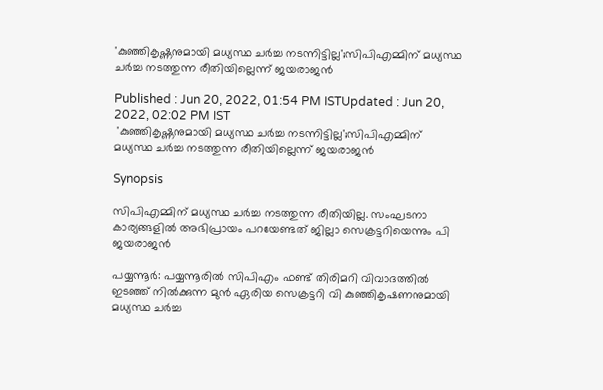'കുഞ്ഞികൃഷ്ണനുമായി മധ്യസ്ഥ ചര്‍ച്ച നടന്നിട്ടില്ല';സിപിഎമ്മിന് മധ്യസ്ഥ ചർച്ച നടത്തുന്ന രീതിയില്ലെന്ന് ജയരാജന്‍

Published : Jun 20, 2022, 01:54 PM ISTUpdated : Jun 20, 2022, 02:02 PM IST
 'കുഞ്ഞികൃഷ്ണനുമായി മധ്യസ്ഥ ചര്‍ച്ച നടന്നിട്ടില്ല';സിപിഎമ്മിന് മധ്യസ്ഥ ചർച്ച നടത്തുന്ന രീതിയില്ലെന്ന് ജയരാജന്‍

Synopsis

സിപിഎമ്മിന് മധ്യസ്ഥ ചർച്ച നടത്തുന്ന രീതിയില്ല. സംഘടനാ കാര്യങ്ങളിൽ അഭിപ്രായം പറയേണ്ടത് ജില്ലാ സെക്രട്ടറിയെന്നും പി ജയരാജൻ

പയ്യന്നൂര്‍: പയ്യന്നൂരിൽ സിപിഎം ഫണ്ട് തിരിമറി വിവാദത്തിൽ ഇടഞ്ഞ് നിൽക്കുന്ന മുൻ ഏരിയ സെക്രട്ടറി വി കുഞ്ഞികൃഷണനുമായി മധ്യസ്ഥ ചർച്ച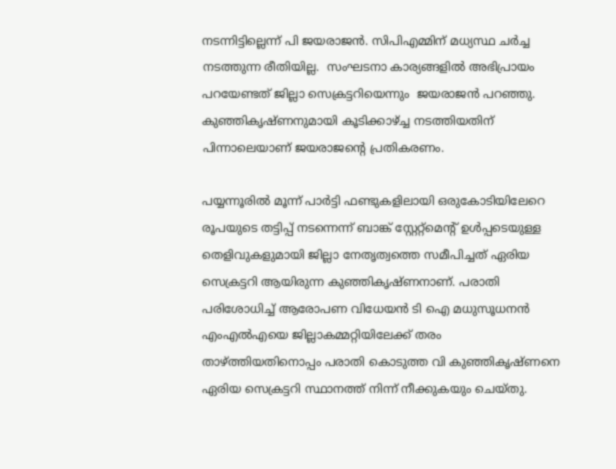നടന്നിട്ടില്ലെന്ന് പി ജയരാജൻ. സിപിഎമ്മിന് മധ്യസ്ഥ ചർച്ച നടത്തുന്ന രീതിയില്ല.  സംഘടനാ കാര്യങ്ങളിൽ അഭിപ്രായം പറയേണ്ടത് ജില്ലാ സെക്രട്ടറിയെന്നും  ജയരാജൻ പറഞ്ഞു. കുഞ്ഞികൃഷ്ണനുമായി കൂടിക്കാഴ്ച്ച നടത്തിയതിന് പിന്നാലെയാണ് ജയരാജന്‍റെ പ്രതികരണം.

പയ്യന്നൂരിൽ മൂന്ന് പാർട്ടി ഫണ്ടുകളിലായി ഒരുകോടിയിലേറെ രൂപയുടെ തട്ടിപ്പ് നടന്നെന്ന് ബാങ്ക് സ്റ്റേറ്റ്‍മെന്‍റ് ഉൾപ്പടെയുള്ള തെളിവുകളുമായി ജില്ലാ നേതൃത്വത്തെ സമീപിച്ചത് ഏരിയ സെക്രട്ടറി ആയിരുന്ന കുഞ്ഞികൃഷ്ണനാണ്. പരാതി പരിശോധിച്ച് ആരോപണ വിധേയൻ ടി ഐ മധുസൂധനൻ എംഎൽഎയെ ജില്ലാകമ്മറ്റിയിലേക്ക് തരം താഴ്ത്തിയതിനൊപ്പം പരാതി കൊടുത്ത വി കുഞ്ഞികൃഷ്ണനെ ഏരിയ സെക്രട്ടറി സ്ഥാനത്ത് നിന്ന് നീക്കുകയും ചെയ്തു.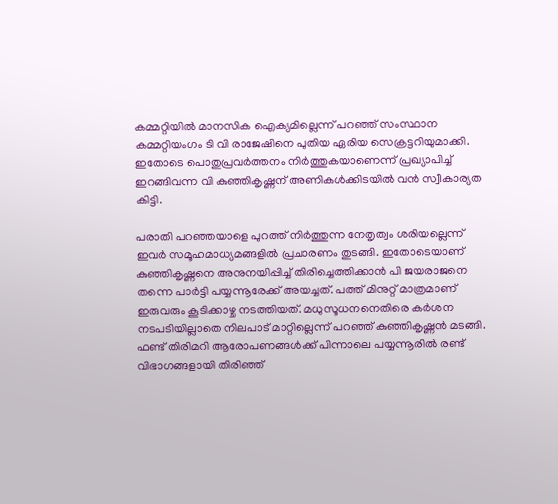കമ്മറ്റിയിൽ മാനസിക ഐക്യമില്ലെന്ന് പറഞ്ഞ് സംസ്ഥാന കമ്മറ്റിയംഗം ടി വി രാജേഷിനെ പുതിയ ഏരിയ സെക്രട്ടറിയുമാക്കി. ഇതോടെ പൊതുപ്രവർത്തനം നിർത്തുകയാണെന്ന് പ്രഖ്യാപിച്ച് ഇറങ്ങിവന്ന വി കുഞ്ഞികൃഷ്ണന് അണികൾക്കിടയിൽ വൻ സ്വീകാര്യത കിട്ടി.

പരാതി പറഞ്ഞയാളെ പുറത്ത് നിർത്തുന്ന നേതൃത്വം ശരിയല്ലെന്ന് ഇവർ സമൂഹമാധ്യമങ്ങളിൽ പ്രചാരണം തുടങ്ങി. ഇതോടെയാണ് കുഞ്ഞികൃഷ്ണനെ അനുനയിപ്പിച്ച് തിരിച്ചെത്തിക്കാൻ പി ജയരാജനെ തന്നെ പാർട്ടി പയ്യന്നൂരേക്ക് അയച്ചത്. പത്ത് മിനുറ്റ് മാത്രമാണ് ഇരുവരും കൂടിക്കാഴ്ച നടത്തിയത്. മധുസൂധനനെതിരെ കർശന നടപടിയില്ലാതെ നിലപാട് മാറ്റില്ലെന്ന് പറഞ്ഞ് കുഞ്ഞികൃഷ്ണൻ മടങ്ങി. ഫണ്ട് തിരിമറി ആരോപണങ്ങൾക്ക് പിന്നാലെ പയ്യന്നൂരിൽ രണ്ട് വിഭാഗങ്ങളായി തിരിഞ്ഞ്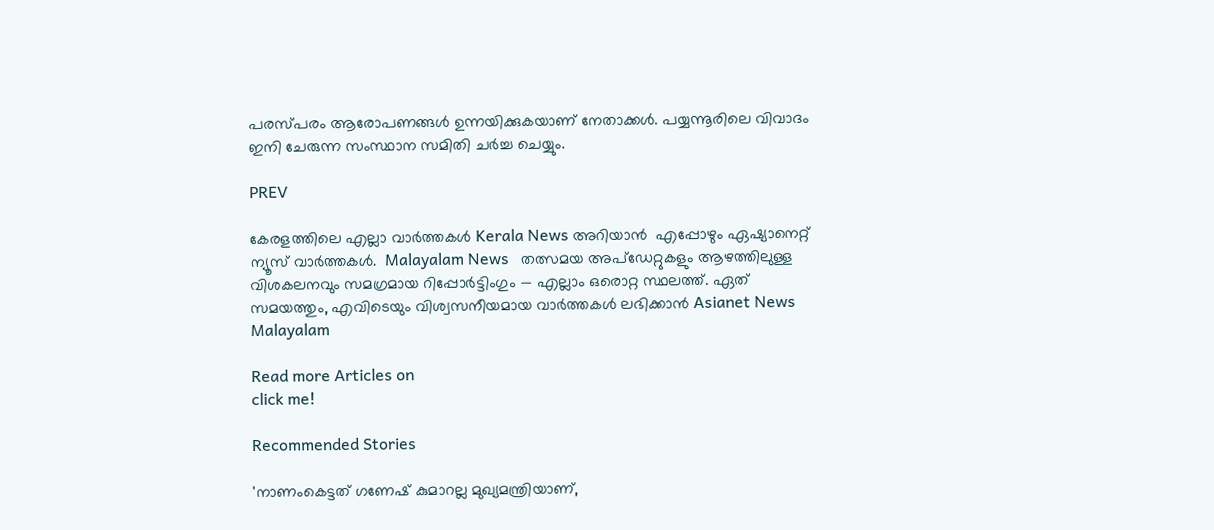പരസ്പരം ആരോപണങ്ങള്‍ ഉന്നയിക്കുകയാണ് നേതാക്കൾ. പയ്യന്നൂരിലെ വിവാദം ഇനി ചേരുന്ന സംസ്ഥാന സമിതി ചർച്ച ചെയ്യും.

PREV

കേരളത്തിലെ എല്ലാ വാർത്തകൾ Kerala News അറിയാൻ  എപ്പോഴും ഏഷ്യാനെറ്റ് ന്യൂസ് വാർത്തകൾ.  Malayalam News   തത്സമയ അപ്‌ഡേറ്റുകളും ആഴത്തിലുള്ള വിശകലനവും സമഗ്രമായ റിപ്പോർട്ടിംഗും — എല്ലാം ഒരൊറ്റ സ്ഥലത്ത്. ഏത് സമയത്തും, എവിടെയും വിശ്വസനീയമായ വാർത്തകൾ ലഭിക്കാൻ Asianet News Malayalam

Read more Articles on
click me!

Recommended Stories

'നാണംകെട്ടത് ഗണേഷ് കുമാറല്ല മുഖ്യമന്ത്രിയാണ്,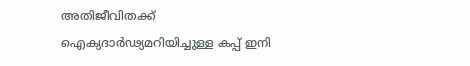അതിജീവിതക്ക് ഐക്യദാർഢ്യമറിയിച്ചുള്ള കപ്പ് ഇനി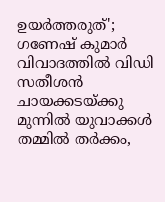ഉയർത്തരുത്'; ഗണേഷ് കുമാർ വിവാദത്തിൽ വിഡി സതീശൻ
ചായക്കടയ്ക്കു മുന്നിൽ യുവാക്കൾ തമ്മിൽ തർക്കം,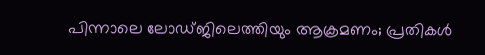പിന്നാലെ ലോഡ്ജിലെത്തിയും ആക്രമണം; പ്രതികൾ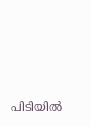പിടിയിൽ